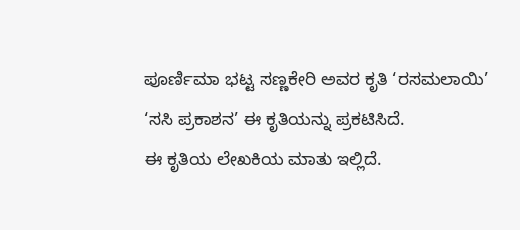ಪೂರ್ಣಿಮಾ ಭಟ್ಟ ಸಣ್ಣಕೇರಿ ಅವರ ಕೃತಿ ‘ರಸಮಲಾಯಿ’
‘ಸಸಿ ಪ್ರಕಾಶನ’ ಈ ಕೃತಿಯನ್ನು ಪ್ರಕಟಿಸಿದೆ.
ಈ ಕೃತಿಯ ಲೇಖಕಿಯ ಮಾತು ಇಲ್ಲಿದೆ.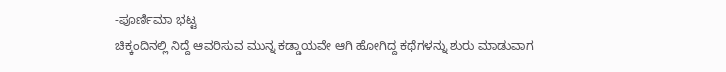-ಪೂರ್ಣಿಮಾ ಭಟ್ಟ
ಚಿಕ್ಕಂದಿನಲ್ಲಿ ನಿದ್ದೆ ಆವರಿಸುವ ಮುನ್ನ ಕಡ್ಡಾಯವೇ ಆಗಿ ಹೋಗಿದ್ದ ಕಥೆಗಳನ್ನು ಶುರು ಮಾಡುವಾಗ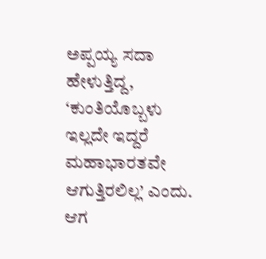ಅಪ್ಪಯ್ಯ ಸದಾ ಹೇಳುತ್ತಿದ್ದ, ‘ಕುಂತಿಯೊಬ್ಬಳು ಇಲ್ಲದೇ ಇದ್ದರೆ ಮಹಾಭಾರತವೇ ಆಗುತ್ತಿರಲಿಲ್ಲ’ ಎಂದು. ಆಗ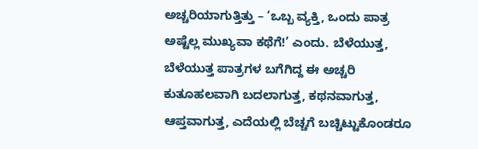ಅಚ್ಚರಿಯಾಗುತ್ತಿತ್ತು – ‘ಒಬ್ಬ ವ್ಯಕ್ತಿ, ಒಂದು ಪಾತ್ರ ಅಷ್ಟೆಲ್ಲ ಮುಖ್ಯವಾ ಕಥೆಗೆ!’ ಎಂದು. ಬೆಳೆಯುತ್ತ, ಬೆಳೆಯುತ್ತ ಪಾತ್ರಗಳ ಬಗೆಗಿದ್ದ ಈ ಅಚ್ಚರಿ ಕುತೂಹಲವಾಗಿ ಬದಲಾಗುತ್ತ, ಕಥನವಾಗುತ್ತ, ಆಪ್ತವಾಗುತ್ತ, ಎದೆಯಲ್ಲಿ ಬೆಚ್ಚಗೆ ಬಚ್ಚಿಟ್ಟುಕೊಂಡರೂ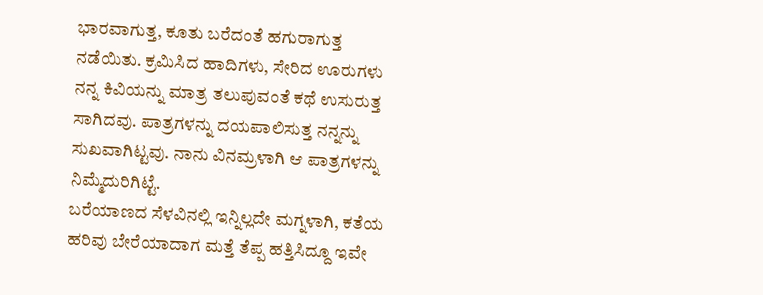ಭಾರವಾಗುತ್ತ, ಕೂತು ಬರೆದಂತೆ ಹಗುರಾಗುತ್ತ ನಡೆಯಿತು. ಕ್ರಮಿಸಿದ ಹಾದಿಗಳು, ಸೇರಿದ ಊರುಗಳು ನನ್ನ ಕಿವಿಯನ್ನು ಮಾತ್ರ ತಲುಪುವಂತೆ ಕಥೆ ಉಸುರುತ್ತ ಸಾಗಿದವು. ಪಾತ್ರಗಳನ್ನು ದಯಪಾಲಿಸುತ್ತ ನನ್ನನ್ನು ಸುಖವಾಗಿಟ್ಟವು. ನಾನು ವಿನಮ್ರಳಾಗಿ ಆ ಪಾತ್ರಗಳನ್ನು ನಿಮ್ಮೆದುರಿಗಿಟ್ಟೆ.
ಬರೆಯಾಣದ ಸೆಳವಿನಲ್ಲಿ ಇನ್ನಿಲ್ಲದೇ ಮಗ್ನಳಾಗಿ, ಕತೆಯ ಹರಿವು ಬೇರೆಯಾದಾಗ ಮತ್ತೆ ತೆಪ್ಪ ಹತ್ತಿಸಿದ್ದೂ ಇವೇ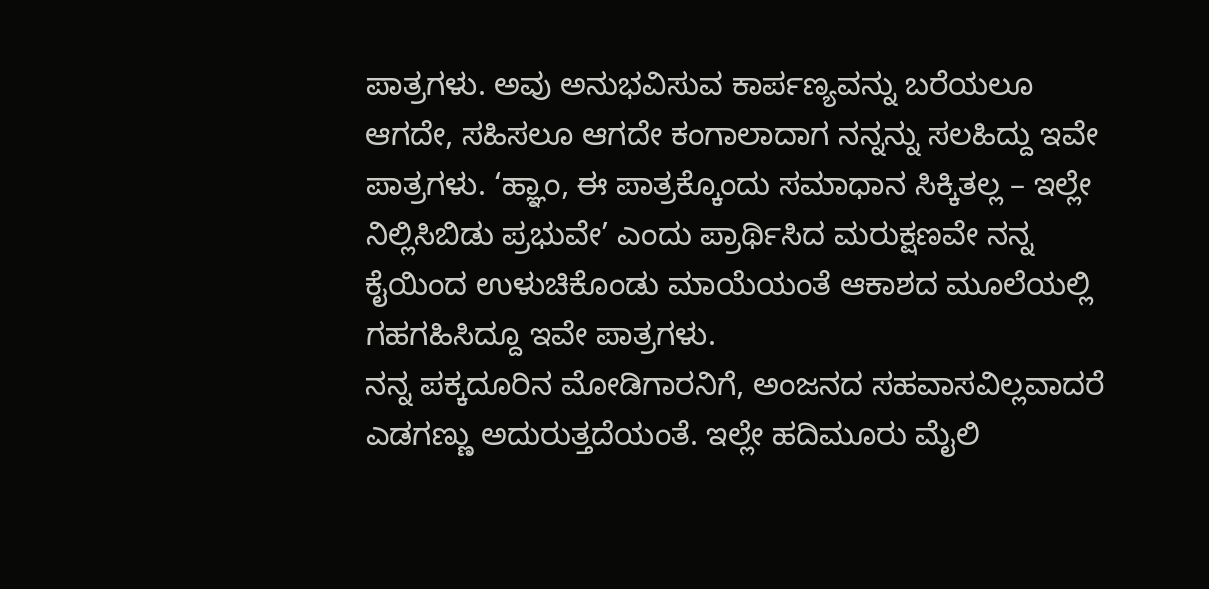ಪಾತ್ರಗಳು. ಅವು ಅನುಭವಿಸುವ ಕಾರ್ಪಣ್ಯವನ್ನು ಬರೆಯಲೂ ಆಗದೇ, ಸಹಿಸಲೂ ಆಗದೇ ಕಂಗಾಲಾದಾಗ ನನ್ನನ್ನು ಸಲಹಿದ್ದು ಇವೇ ಪಾತ್ರಗಳು. ‘ಹ್ಞಾಂ, ಈ ಪಾತ್ರಕ್ಕೊಂದು ಸಮಾಧಾನ ಸಿಕ್ಕಿತಲ್ಲ – ಇಲ್ಲೇ ನಿಲ್ಲಿಸಿಬಿಡು ಪ್ರಭುವೇ’ ಎಂದು ಪ್ರಾರ್ಥಿಸಿದ ಮರುಕ್ಷಣವೇ ನನ್ನ ಕೈಯಿಂದ ಉಳುಚಿಕೊಂಡು ಮಾಯೆಯಂತೆ ಆಕಾಶದ ಮೂಲೆಯಲ್ಲಿ ಗಹಗಹಿಸಿದ್ದೂ ಇವೇ ಪಾತ್ರಗಳು.
ನನ್ನ ಪಕ್ಕದೂರಿನ ಮೋಡಿಗಾರನಿಗೆ, ಅಂಜನದ ಸಹವಾಸವಿಲ್ಲವಾದರೆ ಎಡಗಣ್ಣು ಅದುರುತ್ತದೆಯಂತೆ. ಇಲ್ಲೇ ಹದಿಮೂರು ಮೈಲಿ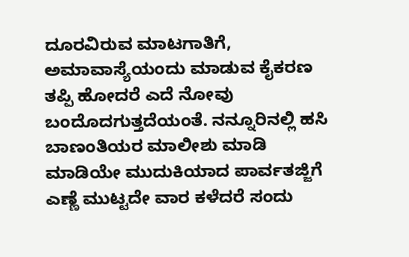ದೂರವಿರುವ ಮಾಟಗಾತಿಗೆ, ಅಮಾವಾಸ್ಯೆಯಂದು ಮಾಡುವ ಕೈಕರಣ ತಪ್ಪಿ ಹೋದರೆ ಎದೆ ನೋವು ಬಂದೊದಗುತ್ತದೆಯಂತೆ. ನನ್ನೂರಿನಲ್ಲಿ ಹಸಿ ಬಾಣಂತಿಯರ ಮಾಲೀಶು ಮಾಡಿ ಮಾಡಿಯೇ ಮುದುಕಿಯಾದ ಪಾರ್ವತಜ್ಜಿಗೆ ಎಣ್ಣೆ ಮುಟ್ಟದೇ ವಾರ ಕಳೆದರೆ ಸಂದು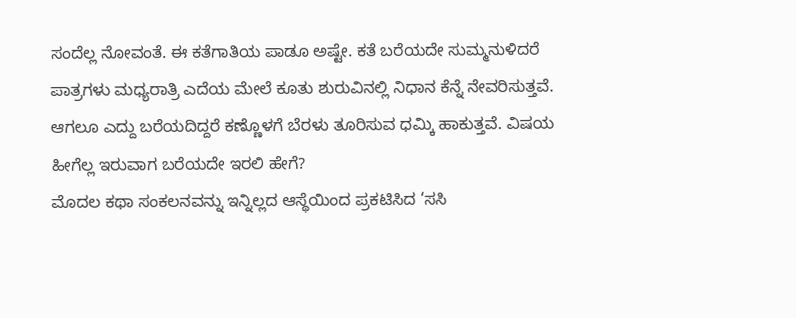ಸಂದೆಲ್ಲ ನೋವಂತೆ. ಈ ಕತೆಗಾತಿಯ ಪಾಡೂ ಅಷ್ಟೇ. ಕತೆ ಬರೆಯದೇ ಸುಮ್ಮನುಳಿದರೆ ಪಾತ್ರಗಳು ಮಧ್ಯರಾತ್ರಿ ಎದೆಯ ಮೇಲೆ ಕೂತು ಶುರುವಿನಲ್ಲಿ ನಿಧಾನ ಕೆನ್ನೆ ನೇವರಿಸುತ್ತವೆ. ಆಗಲೂ ಎದ್ದು ಬರೆಯದಿದ್ದರೆ ಕಣ್ಣೊಳಗೆ ಬೆರಳು ತೂರಿಸುವ ಧಮ್ಕಿ ಹಾಕುತ್ತವೆ. ವಿಷಯ ಹೀಗೆಲ್ಲ ಇರುವಾಗ ಬರೆಯದೇ ಇರಲಿ ಹೇಗೆ?
ಮೊದಲ ಕಥಾ ಸಂಕಲನವನ್ನು ಇನ್ನಿಲ್ಲದ ಆಸ್ಥೆಯಿಂದ ಪ್ರಕಟಿಸಿದ ‘ಸಸಿ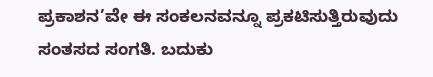ಪ್ರಕಾಶನ’ವೇ ಈ ಸಂಕಲನವನ್ನೂ ಪ್ರಕಟಿಸುತ್ತಿರುವುದು ಸಂತಸದ ಸಂಗತಿ. ಬದುಕು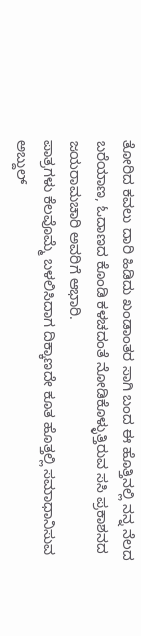ತೋರಿದ ಕವಲು ದಾರಿ ಹಿಡಿದು ಖಂಡಾಂತರ ಸಾಗಿ ಬಂದ ಈ ಹೊತ್ತಿನಲ್ಲಿ ನನ್ನ ನೆಲದ ಬರೆಯಾಣ, ಓದಾಣದ ಕೊಂಡಿ ಕಳಚದಂತೆ ನೋಡಿಕೊಳ್ಳುತ್ತಿರುವ ಸಸಿ ಪ್ರಕಾಶನದ ಜಯರಾಮಚಾರಿ ಅವರಿಗೆ ಆಭಾರಿ.
ಪಾತ್ರಗಳು ಕೆಲವೊಮ್ಮೆ ಬಳಲಿಸಿದಾಗ ದಿಕ್ಕಾಣದೇ ಕೂತ ಹೊತ್ತಲ್ಲಿ ಸಮಾಧಾನಿಸುವ ಅಬ್ದುಲ್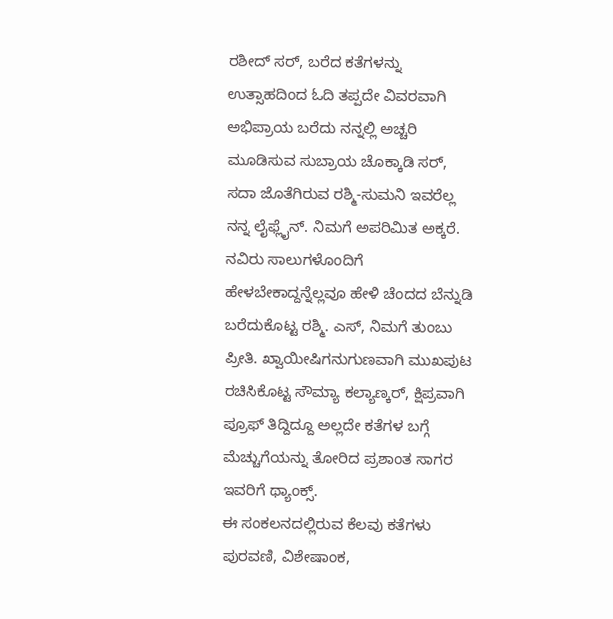ರಶೀದ್ ಸರ್, ಬರೆದ ಕತೆಗಳನ್ನು ಉತ್ಸಾಹದಿಂದ ಓದಿ ತಪ್ಪದೇ ವಿವರವಾಗಿ ಅಭಿಪ್ರಾಯ ಬರೆದು ನನ್ನಲ್ಲಿ ಅಚ್ಚರಿ ಮೂಡಿಸುವ ಸುಬ್ರಾಯ ಚೊಕ್ಕಾಡಿ ಸರ್, ಸದಾ ಜೊತೆಗಿರುವ ರಶ್ಮಿ-ಸುಮನಿ ಇವರೆಲ್ಲ ನನ್ನ ಲೈಫ್ಲೈನ್. ನಿಮಗೆ ಅಪರಿಮಿತ ಅಕ್ಕರೆ.
ನವಿರು ಸಾಲುಗಳೊಂದಿಗೆ ಹೇಳಬೇಕಾದ್ದನ್ನೆಲ್ಲವೂ ಹೇಳಿ ಚೆಂದದ ಬೆನ್ನುಡಿ ಬರೆದುಕೊಟ್ಟ ರಶ್ಮಿ. ಎಸ್, ನಿಮಗೆ ತುಂಬು ಪ್ರೀತಿ. ಖ್ವಾಯೀಷಿಗನುಗುಣವಾಗಿ ಮುಖಪುಟ ರಚಿಸಿಕೊಟ್ಟ ಸೌಮ್ಯಾ ಕಲ್ಯಾಣ್ಕರ್, ಕ್ಷಿಪ್ರವಾಗಿ ಪ್ರೂಫ್ ತಿದ್ದಿದ್ದೂ ಅಲ್ಲದೇ ಕತೆಗಳ ಬಗ್ಗೆ ಮೆಚ್ಚುಗೆಯನ್ನು ತೋರಿದ ಪ್ರಶಾಂತ ಸಾಗರ ಇವರಿಗೆ ಥ್ಯಾಂಕ್ಸ್.
ಈ ಸಂಕಲನದಲ್ಲಿರುವ ಕೆಲವು ಕತೆಗಳು ಪುರವಣಿ, ವಿಶೇಷಾಂಕ,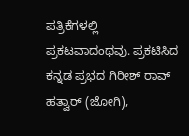ಪತ್ರಿಕೆಗಳಲ್ಲಿ ಪ್ರಕಟವಾದಂಥವು. ಪ್ರಕಟಿಸಿದ ಕನ್ನಡ ಪ್ರಭದ ಗಿರೀಶ್ ರಾವ್ ಹತ್ವಾರ್ (ಜೋಗಿ),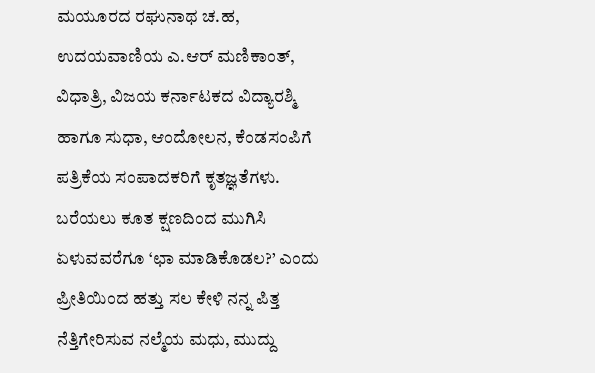ಮಯೂರದ ರಘುನಾಥ ಚ.ಹ, ಉದಯವಾಣಿಯ ಎ.ಆರ್ ಮಣಿಕಾಂತ್, ವಿಧಾತ್ರಿ, ವಿಜಯ ಕರ್ನಾಟಕದ ವಿದ್ಯಾರಶ್ಮಿ ಹಾಗೂ ಸುಧಾ, ಆಂದೋಲನ, ಕೆಂಡಸಂಪಿಗೆ ಪತ್ರಿಕೆಯ ಸಂಪಾದಕರಿಗೆ ಕೃತಜ್ಞತೆಗಳು.
ಬರೆಯಲು ಕೂತ ಕ್ಷಣದಿಂದ ಮುಗಿಸಿ ಏಳುವವರೆಗೂ ‘ಛಾ ಮಾಡಿಕೊಡಲ?’ ಎಂದು ಪ್ರೀತಿಯಿಂದ ಹತ್ತು ಸಲ ಕೇಳಿ ನನ್ನ ಪಿತ್ತ ನೆತ್ತಿಗೇರಿಸುವ ನಲ್ಮೆಯ ಮಧು, ಮುದ್ದು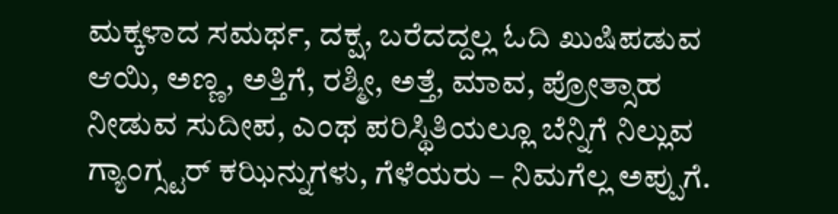ಮಕ್ಕಳಾದ ಸಮರ್ಥ, ದಕ್ಷ, ಬರೆದದ್ದಲ್ಲ ಓದಿ ಖುಷಿಪಡುವ ಆಯಿ, ಅಣ್ಣ, ಅತ್ತಿಗೆ, ರಶ್ಮೀ, ಅತ್ತೆ, ಮಾವ, ಪ್ರೋತ್ಸಾಹ ನೀಡುವ ಸುದೀಪ, ಎಂಥ ಪರಿಸ್ಥಿತಿಯಲ್ಲೂ ಬೆನ್ನಿಗೆ ನಿಲ್ಲುವ ಗ್ಯಾಂಗ್ಸ್ಟರ್ ಕಝಿನ್ನುಗಳು, ಗೆಳೆಯರು – ನಿಮಗೆಲ್ಲ ಅಪ್ಪುಗೆ.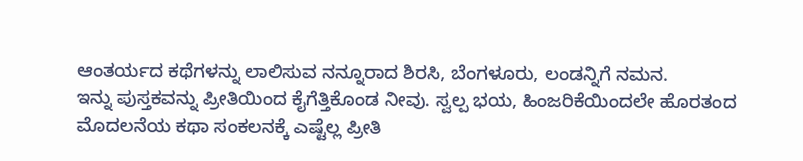ಆಂತರ್ಯದ ಕಥೆಗಳನ್ನು ಲಾಲಿಸುವ ನನ್ನೂರಾದ ಶಿರಸಿ, ಬೆಂಗಳೂರು, ಲಂಡನ್ನಿಗೆ ನಮನ.
ಇನ್ನು ಪುಸ್ತಕವನ್ನು ಪ್ರೀತಿಯಿಂದ ಕೈಗೆತ್ತಿಕೊಂಡ ನೀವು. ಸ್ವಲ್ಪ ಭಯ, ಹಿಂಜರಿಕೆಯಿಂದಲೇ ಹೊರತಂದ ಮೊದಲನೆಯ ಕಥಾ ಸಂಕಲನಕ್ಕೆ ಎಷ್ಟೆಲ್ಲ ಪ್ರೀತಿ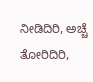ನೀಡಿದಿರಿ, ಅಚ್ಚೆ ತೋರಿದಿರಿ,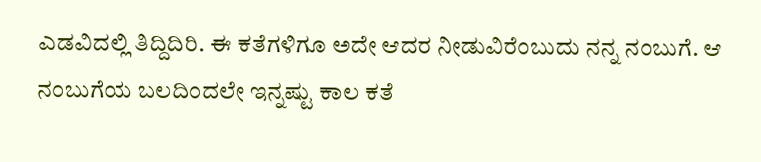ಎಡವಿದಲ್ಲಿ ತಿದ್ದಿದಿರಿ. ಈ ಕತೆಗಳಿಗೂ ಅದೇ ಆದರ ನೀಡುವಿರೆಂಬುದು ನನ್ನ ನಂಬುಗೆ. ಆ ನಂಬುಗೆಯ ಬಲದಿಂದಲೇ ಇನ್ನಷ್ಟು ಕಾಲ ಕತೆ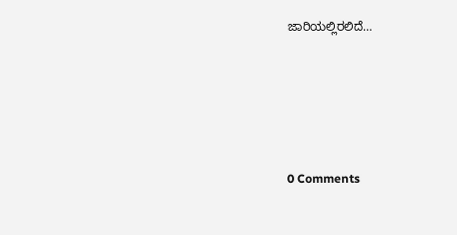ಜಾರಿಯಲ್ಲಿರಲಿದೆ…






0 Comments